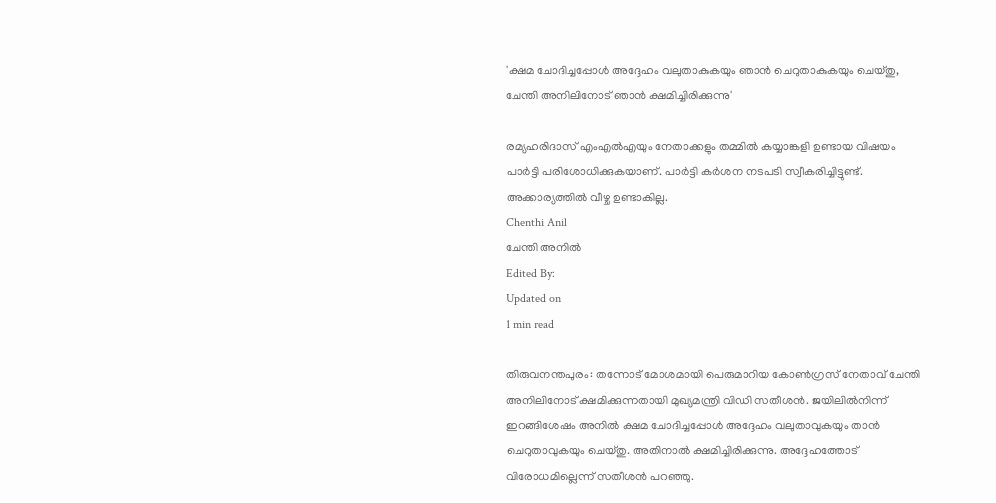'ക്ഷമ ചോദിച്ചപ്പോള്‍ അദ്ദേഹം വലുതാകുകയും ഞാന്‍ ചെറുതാകുകയും ചെയ്തു, ചേന്തി അനിലിനോട് ഞാന്‍ ക്ഷമിച്ചിരിക്കുന്നു'

രമ്യഹരിദാസ് എംഎല്‍എയും നേതാക്കളും തമ്മില്‍ കയ്യാങ്കളി ഉണ്ടായ വിഷയം പാര്‍ട്ടി പരിശോധിക്കുകയാണ്. പാര്‍ട്ടി കര്‍ശന നടപടി സ്വീകരിച്ചിട്ടുണ്ട്. അക്കാര്യത്തില്‍ വീഴ്ച ഉണ്ടാകില്ല.
Chenthi Anil
ചേന്തി അനില്‍
Edited By:
Updated on
1 min read

തിരുവനന്തപുരം: തന്നോട് മോശമായി പെരുമാറിയ കോണ്‍ഗ്രസ് നേതാവ് ചേന്തി അനിലിനോട് ക്ഷമിക്കുന്നതായി മുഖ്യമന്ത്രി വിഡി സതീശന്‍. ജയിലില്‍നിന്ന് ഇറങ്ങിശേഷം അനില്‍ ക്ഷമ ചോദിച്ചപ്പോള്‍ അദ്ദേഹം വലുതാവുകയും താന്‍ ചെറുതാവുകയും ചെയ്തു. അതിനാല്‍ ക്ഷമിച്ചിരിക്കുന്നു. അദ്ദേഹത്തോട് വിരോധമില്ലെന്ന് സതീശന്‍ പറഞ്ഞു.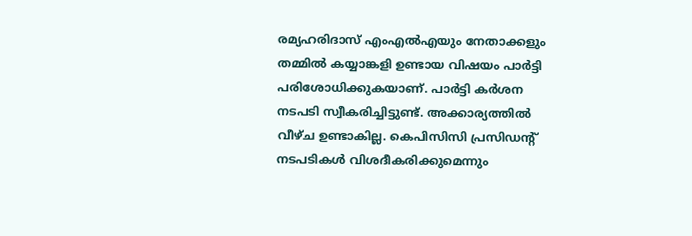രമ്യഹരിദാസ് എംഎല്‍എയും നേതാക്കളും തമ്മില്‍ കയ്യാങ്കളി ഉണ്ടായ വിഷയം പാര്‍ട്ടി പരിശോധിക്കുകയാണ്. പാര്‍ട്ടി കര്‍ശന നടപടി സ്വീകരിച്ചിട്ടുണ്ട്. അക്കാര്യത്തില്‍ വീഴ്ച ഉണ്ടാകില്ല. കെപിസിസി പ്രസിഡന്റ് നടപടികള്‍ വിശദീകരിക്കുമെന്നും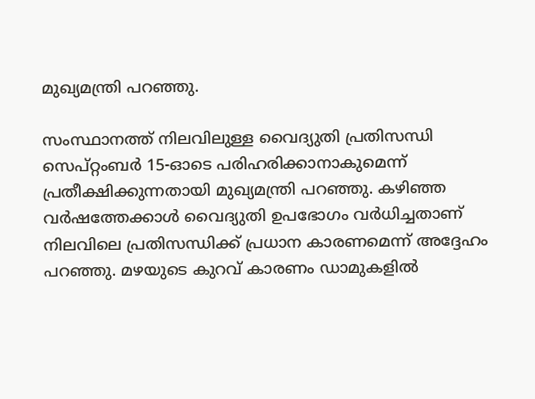മുഖ്യമന്ത്രി പറഞ്ഞു.

സംസ്ഥാനത്ത് നിലവിലുള്ള വൈദ്യുതി പ്രതിസന്ധി സെപ്റ്റംബര്‍ 15-ഓടെ പരിഹരിക്കാനാകുമെന്ന് പ്രതീക്ഷിക്കുന്നതായി മുഖ്യമന്ത്രി പറഞ്ഞു. കഴിഞ്ഞ വര്‍ഷത്തേക്കാള്‍ വൈദ്യുതി ഉപഭോഗം വര്‍ധിച്ചതാണ് നിലവിലെ പ്രതിസന്ധിക്ക് പ്രധാന കാരണമെന്ന് അദ്ദേഹം പറഞ്ഞു. മഴയുടെ കുറവ് കാരണം ഡാമുകളില്‍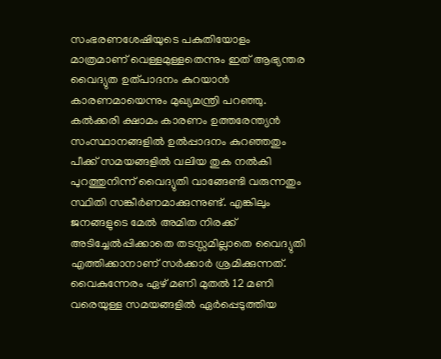സംഭരണശേഷിയുടെ പകുതിയോളം മാത്രമാണ് വെള്ളമുള്ളതെന്നും ഇത് ആഭ്യന്തര വൈദ്യുത ഉത്പാദനം കുറയാന്‍ കാരണമായെന്നും മുഖ്യമന്ത്രി പറഞ്ഞു. കല്‍ക്കരി ക്ഷാമം കാരണം ഉത്തരേന്ത്യന്‍ സംസ്ഥാനങ്ങളില്‍ ഉല്‍പ്പാദനം കുറഞ്ഞതും പീക്ക് സമയങ്ങളില്‍ വലിയ തുക നല്‍കി പുറത്തുനിന്ന് വൈദ്യുതി വാങ്ങേണ്ടി വരുന്നതും സ്ഥിതി സങ്കീര്‍ണമാക്കുന്നുണ്ട്. എങ്കിലും ജനങ്ങളുടെ മേല്‍ അമിത നിരക്ക് അടിച്ചേല്‍പ്പിക്കാതെ തടസ്സമില്ലാതെ വൈദ്യുതി എത്തിക്കാനാണ് സര്‍ക്കാര്‍ ശ്രമിക്കുന്നത്. വൈകുന്നേരം ഏഴ് മണി മുതല്‍ 12 മണി വരെയുള്ള സമയങ്ങളില്‍ ഏര്‍പ്പെടുത്തിയ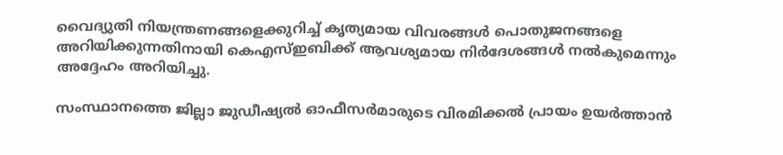വൈദ്യുതി നിയന്ത്രണങ്ങളെക്കുറിച്ച് കൃത്യമായ വിവരങ്ങള്‍ പൊതുജനങ്ങളെ അറിയിക്കുന്നതിനായി കെഎസ്ഇബിക്ക് ആവശ്യമായ നിര്‍ദേശങ്ങള്‍ നല്‍കുമെന്നും അദ്ദേഹം അറിയിച്ചു.

സംസ്ഥാനത്തെ ജില്ലാ ജുഡീഷ്യല്‍ ഓഫീസര്‍മാരുടെ വിരമിക്കല്‍ പ്രായം ഉയര്‍ത്താന്‍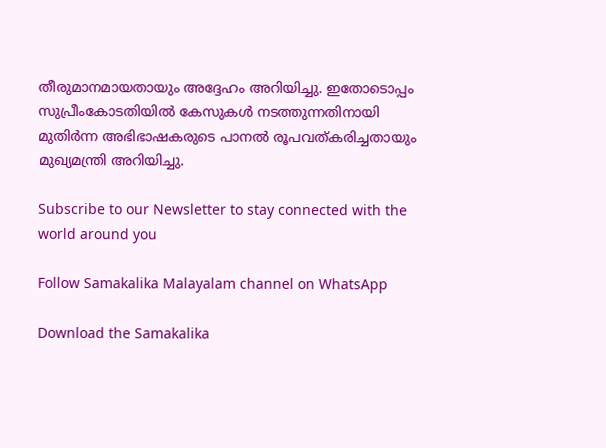തീരുമാനമായതായും അദ്ദേഹം അറിയിച്ചു. ഇതോടൊപ്പം സുപ്രീംകോടതിയില്‍ കേസുകള്‍ നടത്തുന്നതിനായി മുതിര്‍ന്ന അഭിഭാഷകരുടെ പാനല്‍ രൂപവത്കരിച്ചതായും മുഖ്യമന്ത്രി അറിയിച്ചു.

Subscribe to our Newsletter to stay connected with the world around you

Follow Samakalika Malayalam channel on WhatsApp

Download the Samakalika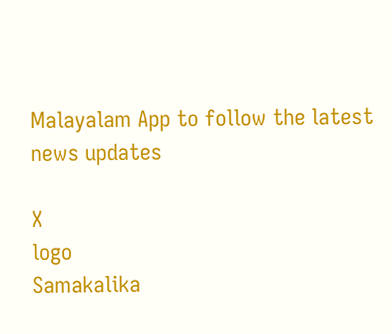Malayalam App to follow the latest news updates

X
logo
Samakalika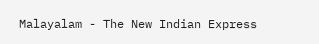Malayalam - The New Indian Express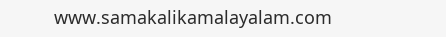www.samakalikamalayalam.com